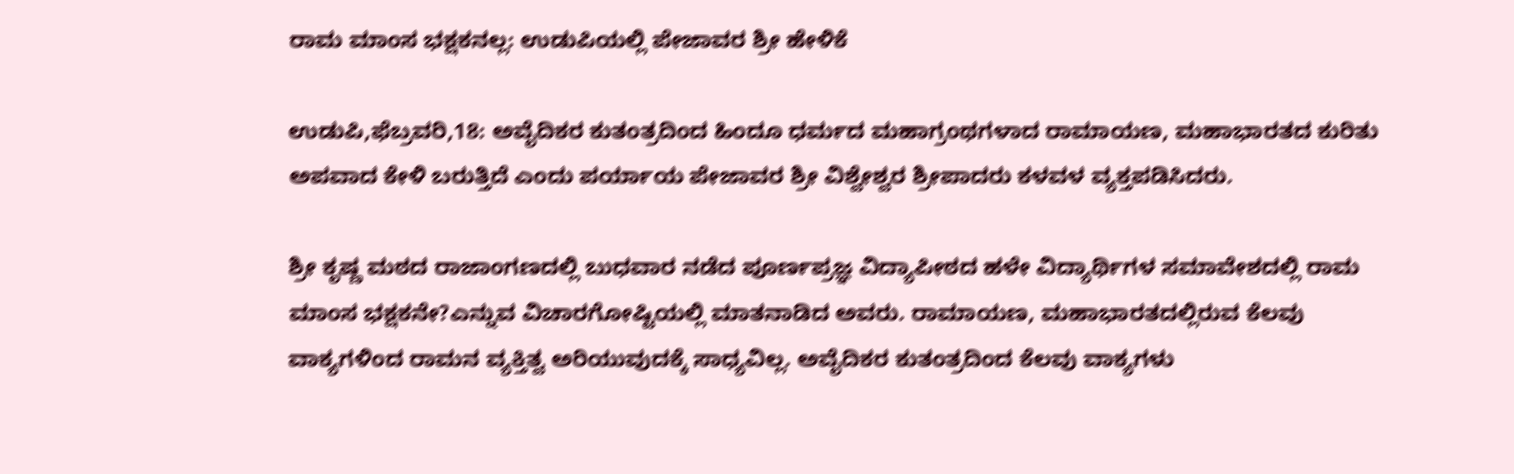ರಾಮ ಮಾಂಸ ಭಕ್ಷಕನಲ್ಲ: ಉಡುಪಿಯಲ್ಲಿ ಪೇಜಾವರ ಶ್ರೀ ಹೇಳಿಕೆ

ಉಡುಪಿ,ಫೆಬ್ರವರಿ,18: ಅವೈದಿಕರ ಕುತಂತ್ರದಿಂದ ಹಿಂದೂ ಧರ್ಮದ ಮಹಾಗ್ರಂಥಗಳಾದ ರಾಮಾಯಣ, ಮಹಾಭಾರತದ ಕುರಿತು ಅಪವಾದ ಕೇಳಿ ಬರುತ್ತಿದೆ ಎಂದು ಪರ್ಯಾಯ ಪೇಜಾವರ ಶ್ರೀ ವಿಶ್ವೇಶ್ವರ ಶ್ರೀಪಾದರು ಕಳವಳ ವ್ಯಕ್ತಪಡಿಸಿದರು.

ಶ್ರೀ ಕೃಷ್ಣ ಮಠದ ರಾಜಾಂಗಣದಲ್ಲಿ ಬುಧವಾರ ನಡೆದ ಪೂರ್ಣಪ್ರಜ್ಞ ವಿದ್ಯಾಪೀಠದ ಹಳೇ ವಿದ್ಯಾರ್ಥಿಗಳ ಸಮಾವೇಶದಲ್ಲಿ ರಾಮ ಮಾಂಸ ಭಕ್ಷಕನೇ?ಎನ್ನುವ ವಿಚಾರಗೋಷ್ಟಿಯಲ್ಲಿ ಮಾತನಾಡಿದ ಅವರು. ರಾಮಾಯಣ, ಮಹಾಭಾರತದಲ್ಲಿರುವ ಕೆಲವು ವಾಕ್ಯಗಳಿಂದ ರಾಮನ ವ್ಯಕ್ತಿತ್ವ ಅರಿಯುವುದಕ್ಕೆ ಸಾಧ್ಯವಿಲ್ಲ. ಅವೈದಿಕರ ಕುತಂತ್ರದಿಂದ ಕೆಲವು ವಾಕ್ಯಗಳು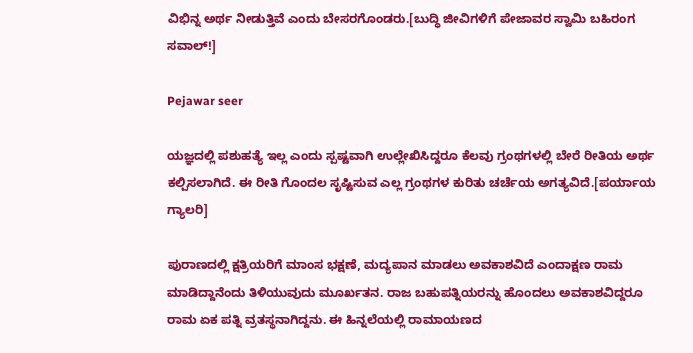ವಿಭಿನ್ನ ಅರ್ಥ ನೀಡುತ್ತಿವೆ ಎಂದು ಬೇಸರಗೊಂಡರು.[ಬುದ್ಧಿ ಜೀವಿಗಳಿಗೆ ಪೇಜಾವರ ಸ್ವಾಮಿ ಬಹಿರಂಗ ಸವಾಲ್!]

Pejawar seer

ಯಜ್ಞದಲ್ಲಿ ಪಶುಹತ್ಯೆ ಇಲ್ಲ ಎಂದು ಸ್ಪಷ್ಟವಾಗಿ ಉಲ್ಲೇಖಿಸಿದ್ದರೂ ಕೆಲವು ಗ್ರಂಥಗಳಲ್ಲಿ ಬೇರೆ ರೀತಿಯ ಅರ್ಥ ಕಲ್ಪಿಸಲಾಗಿದೆ. ಈ ರೀತಿ ಗೊಂದಲ ಸೃಷ್ಟಿಸುವ ಎಲ್ಲ ಗ್ರಂಥಗಳ ಕುರಿತು ಚರ್ಚೆಯ ಅಗತ್ಯವಿದೆ.[ಪರ್ಯಾಯ ಗ್ಯಾಲರಿ]

ಪುರಾಣದಲ್ಲಿ ಕ್ಷತ್ರಿಯರಿಗೆ ಮಾಂಸ ಭಕ್ಷಣೆ, ಮದ್ಯಪಾನ ಮಾಡಲು ಅವಕಾಶವಿದೆ ಎಂದಾಕ್ಷಣ ರಾಮ ಮಾಡಿದ್ದಾನೆಂದು ತಿಳಿಯುವುದು ಮೂರ್ಖತನ. ರಾಜ ಬಹುಪತ್ನಿಯರನ್ನು ಹೊಂದಲು ಅವಕಾಶವಿದ್ದರೂ ರಾಮ ಏಕ ಪತ್ನಿ ವ್ರತಸ್ಥನಾಗಿದ್ದನು. ಈ ಹಿನ್ನಲೆಯಲ್ಲಿ ರಾಮಾಯಣದ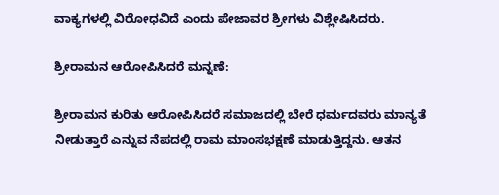ವಾಕ್ಯಗಳಲ್ಲಿ ವಿರೋಧವಿದೆ ಎಂದು ಪೇಜಾವರ ಶ್ರೀಗಳು ವಿಶ್ಲೇಷಿಸಿದರು.

ಶ್ರೀರಾಮನ ಆರೋಪಿಸಿದರೆ ಮನ್ನಣೆ:

ಶ್ರೀರಾಮನ ಕುರಿತು ಆರೋಪಿಸಿದರೆ ಸಮಾಜದಲ್ಲಿ ಬೇರೆ ಧರ್ಮದವರು ಮಾನ್ಯತೆ ನೀಡುತ್ತಾರೆ ಎನ್ನುವ ನೆಪದಲ್ಲಿ ರಾಮ ಮಾಂಸಭಕ್ಷಣೆ ಮಾಡುತ್ತಿದ್ದನು. ಆತನ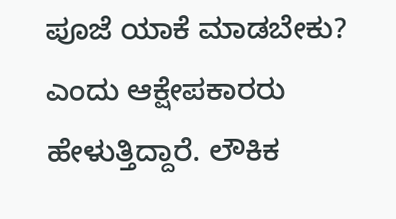ಪೂಜೆ ಯಾಕೆ ಮಾಡಬೇಕು? ಎಂದು ಆಕ್ಷೇಪಕಾರರು ಹೇಳುತ್ತಿದ್ದಾರೆ. ಲೌಕಿಕ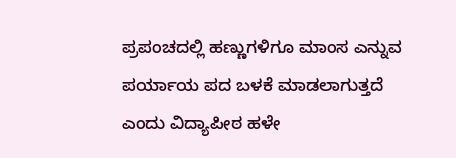ಪ್ರಪಂಚದಲ್ಲಿ ಹಣ್ಣುಗಳಿಗೂ ಮಾಂಸ ಎನ್ನುವ ಪರ್ಯಾಯ ಪದ ಬಳಕೆ ಮಾಡಲಾಗುತ್ತದೆ ಎಂದು ವಿದ್ಯಾಪೀಠ ಹಳೇ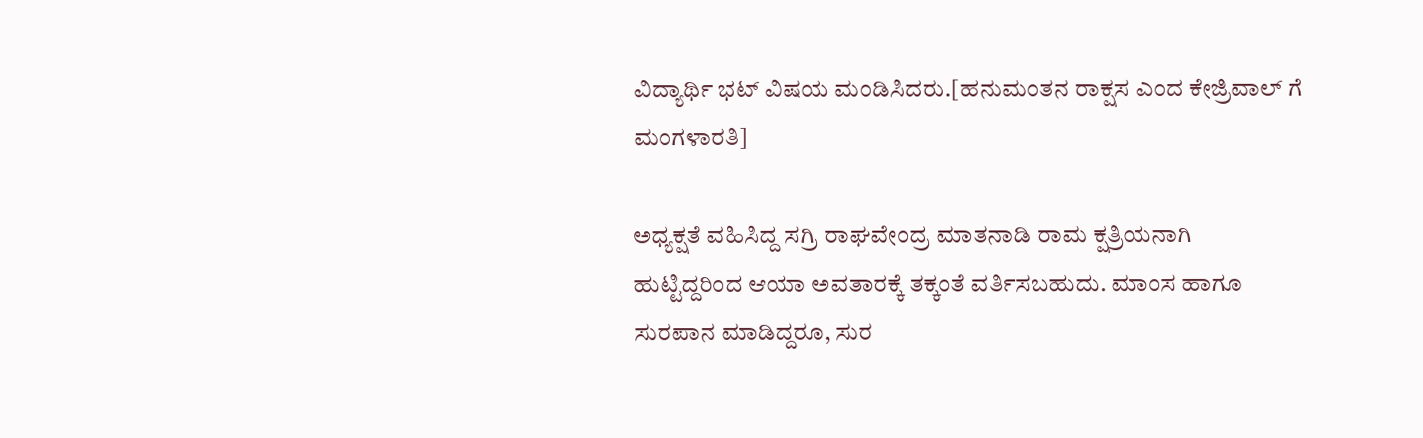ವಿದ್ಯಾರ್ಥಿ ಭಟ್ ವಿಷಯ ಮಂಡಿಸಿದರು.[ಹನುಮಂತನ ರಾಕ್ಷಸ ಎಂದ ಕೇಜ್ರಿವಾಲ್ ಗೆ ಮಂಗಳಾರತಿ]

ಅಧ್ಯಕ್ಷತೆ ವಹಿಸಿದ್ದ ಸಗ್ರಿ ರಾಘವೇಂದ್ರ ಮಾತನಾಡಿ ರಾಮ ಕ್ಷತ್ರಿಯನಾಗಿ ಹುಟ್ಟಿದ್ದರಿಂದ ಆಯಾ ಅವತಾರಕ್ಕೆ ತಕ್ಕಂತೆ ವರ್ತಿಸಬಹುದು. ಮಾಂಸ ಹಾಗೂ ಸುರಪಾನ ಮಾಡಿದ್ದರೂ, ಸುರ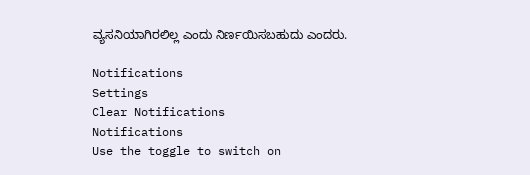ವ್ಯಸನಿಯಾಗಿರಲಿಲ್ಲ ಎಂದು ನಿರ್ಣಯಿಸಬಹುದು ಎಂದರು.

Notifications
Settings
Clear Notifications
Notifications
Use the toggle to switch on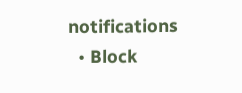notifications
  • Block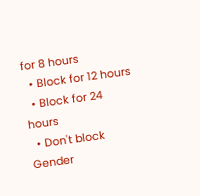for 8 hours
  • Block for 12 hours
  • Block for 24 hours
  • Don't block
Gender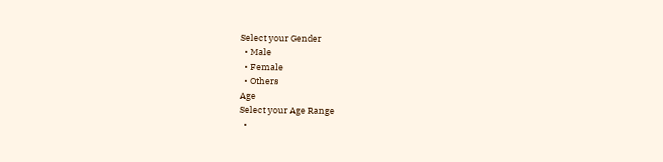Select your Gender
  • Male
  • Female
  • Others
Age
Select your Age Range
  •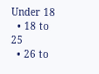Under 18
  • 18 to 25
  • 26 to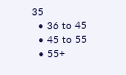35
  • 36 to 45
  • 45 to 55
  • 55+